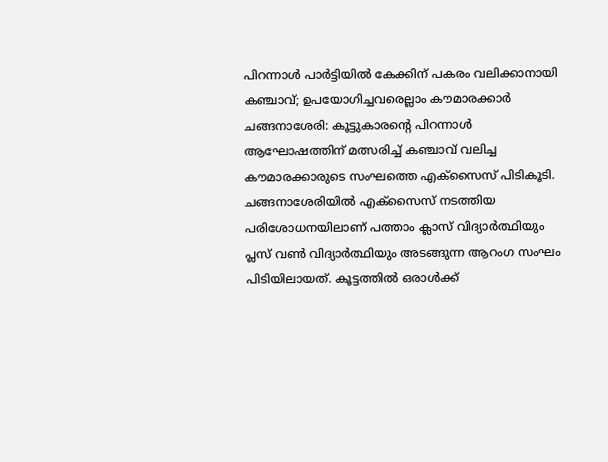പിറന്നാൾ പാർട്ടിയിൽ കേക്കിന് പകരം വലിക്കാനായി കഞ്ചാവ്; ഉപയോഗിച്ചവരെല്ലാം കൗമാരക്കാർ
ചങ്ങനാശേരി: കൂട്ടുകാരന്റെ പിറന്നാൾ ആഘോഷത്തിന് മത്സരിച്ച് കഞ്ചാവ് വലിച്ച കൗമാരക്കാരുടെ സംഘത്തെ എക്സൈസ് പിടികൂടി. ചങ്ങനാശേരിയിൽ എക്സൈസ് നടത്തിയ പരിശോധനയിലാണ് പത്താം ക്ലാസ് വിദ്യാർത്ഥിയും പ്ലസ് വൺ വിദ്യാർത്ഥിയും അടങ്ങുന്ന ആറംഗ സംഘം പിടിയിലായത്. കൂട്ടത്തിൽ ഒരാൾക്ക്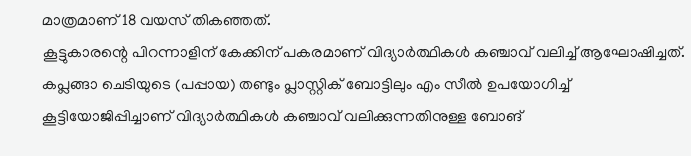മാത്രമാണ് 18 വയസ് തികഞ്ഞത്.
കൂട്ടുകാരന്റെ പിറന്നാളിന് കേക്കിന് പകരമാണ് വിദ്യാർത്ഥികൾ കഞ്ചാവ് വലിച്ച് ആഘോഷിച്ചത്. കപ്ലങ്ങാ ചെടിയുടെ (പപ്പായ) തണ്ടും പ്ലാസ്റ്റിക് ബോട്ടിലും എം സീൽ ഉപയോഗിച്ച് കൂട്ടിയോജിപ്പിച്ചാണ് വിദ്യാർത്ഥികൾ കഞ്ചാവ് വലിക്കുന്നതിനുള്ള ബോങ്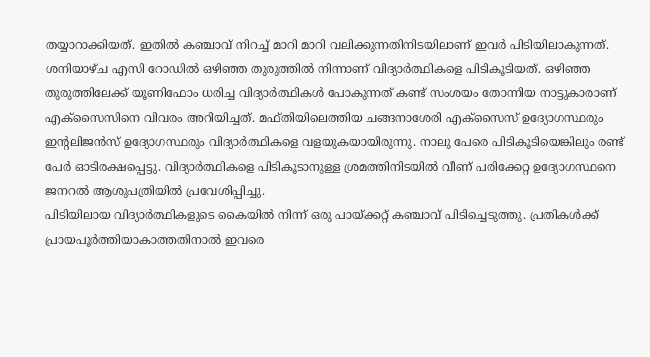തയ്യാറാക്കിയത്. ഇതിൽ കഞ്ചാവ് നിറച്ച് മാറി മാറി വലിക്കുന്നതിനിടയിലാണ് ഇവർ പിടിയിലാകുന്നത്.
ശനിയാഴ്ച എസി റോഡിൽ ഒഴിഞ്ഞ തുരുത്തിൽ നിന്നാണ് വിദ്യാർത്ഥികളെ പിടികൂടിയത്. ഒഴിഞ്ഞ തുരുത്തിലേക്ക് യൂണിഫോം ധരിച്ച വിദ്യാർത്ഥികൾ പോകുന്നത് കണ്ട് സംശയം തോന്നിയ നാട്ടുകാരാണ് എക്സൈസിനെ വിവരം അറിയിച്ചത്. മഫ്തിയിലെത്തിയ ചങ്ങനാശേരി എക്സൈസ് ഉദ്യോഗസ്ഥരും ഇന്റലിജൻസ് ഉദ്യോഗസ്ഥരും വിദ്യാർത്ഥികളെ വളയുകയായിരുന്നു. നാലു പേരെ പിടികൂടിയെങ്കിലും രണ്ട് പേർ ഓടിരക്ഷപ്പെട്ടു. വിദ്യാർത്ഥികളെ പിടികൂടാനുള്ള ശ്രമത്തിനിടയിൽ വീണ് പരിക്കേറ്റ ഉദ്യോഗസ്ഥനെ ജനറൽ ആശുപത്രിയിൽ പ്രവേശിപ്പിച്ചു.
പിടിയിലായ വിദ്യാർത്ഥികളുടെ കൈയിൽ നിന്ന് ഒരു പായ്ക്കറ്റ് കഞ്ചാവ് പിടിച്ചെടുത്തു. പ്രതികൾക്ക് പ്രായപൂർത്തിയാകാത്തതിനാൽ ഇവരെ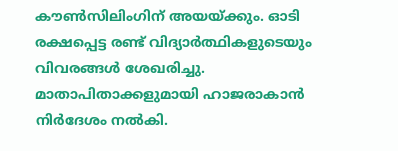കൗൺസിലിംഗിന് അയയ്ക്കും. ഓടി രക്ഷപ്പെട്ട രണ്ട് വിദ്യാർത്ഥികളുടെയും വിവരങ്ങൾ ശേഖരിച്ചു. മാതാപിതാക്കളുമായി ഹാജരാകാൻ നിർദേശം നൽകി.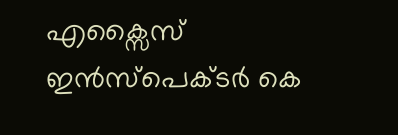എക്സൈസ് ഇൻസ്പെക്ടർ കെ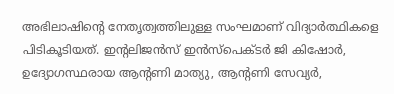അഭിലാഷിന്റെ നേതൃത്വത്തിലുള്ള സംഘമാണ് വിദ്യാർത്ഥികളെ പിടികൂടിയത്. ഇന്റലിജൻസ് ഇൻസ്പെക്ടർ ജി കിഷോർ, ഉദ്യോഗസ്ഥരായ ആന്റണി മാത്യു, ആന്റണി സേവ്യർ,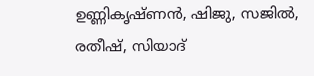ഉണ്ണികൃഷ്ണൻ, ഷിജു, സജിൽ, രതീഷ്, സിയാദ്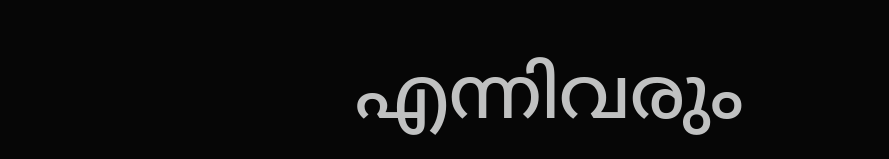എന്നിവരും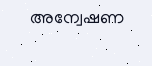അന്വേഷണ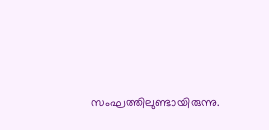സംഘത്തിലുണ്ടായിരുന്നു.